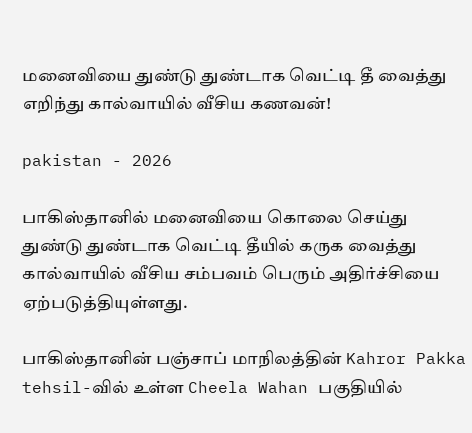மனைவியை துண்டு துண்டாக வெட்டி தீ வைத்து எறிந்து கால்வாயில் வீசிய கணவன்!

pakistan - 2026

பாகிஸ்தானில் மனைவியை கொலை செய்து துண்டு துண்டாக வெட்டி தீயில் கருக வைத்து கால்வாயில் வீசிய சம்பவம் பெரும் அதிர்ச்சியை ஏற்படுத்தியுள்ளது.

பாகிஸ்தானின் பஞ்சாப் மாநிலத்தின் Kahror Pakka tehsil-வில் உள்ள Cheela Wahan பகுதியில்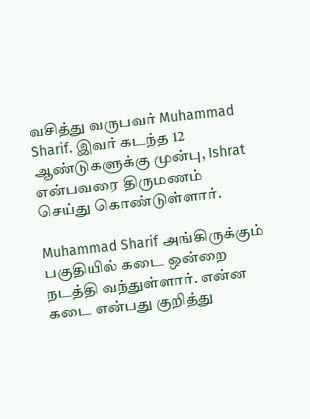வசித்து வருபவர் Muhammad Sharif. இவர் கடந்த 12 ஆண்டுகளுக்கு முன்பு, Ishrat என்பவரை திருமணம் செய்து கொண்டுள்ளார்.

Muhammad Sharif அங்கிருக்கும் பகுதியில் கடை ஒன்றை நடத்தி வந்துள்ளார். என்ன கடை என்பது குறித்து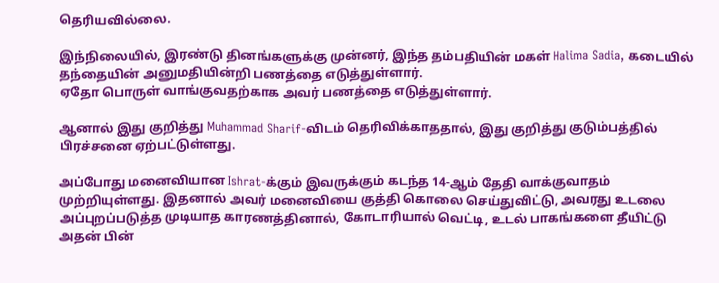தெரியவில்லை.

இந்நிலையில், இரண்டு தினங்களுக்கு முன்னர், இந்த தம்பதியின் மகள் Halima Sadia, கடையில் தந்தையின் அனுமதியின்றி பணத்தை எடுத்துள்ளார்.
ஏதோ பொருள் வாங்குவதற்காக அவர் பணத்தை எடுத்துள்ளார்.

ஆனால் இது குறித்து Muhammad Sharif-விடம் தெரிவிக்காததால், இது குறித்து குடும்பத்தில் பிரச்சனை ஏற்பட்டுள்ளது.

அப்போது மனைவியான Ishrat-க்கும் இவருக்கும் கடந்த 14-ஆம் தேதி வாக்குவாதம் முற்றியுள்ளது. இதனால் அவர் மனைவியை குத்தி கொலை செய்துவிட்டு, அவரது உடலை அப்புறப்படுத்த முடியாத காரணத்தினால், கோடாரியால் வெட்டி, உடல் பாகங்களை தீயிட்டு அதன் பின்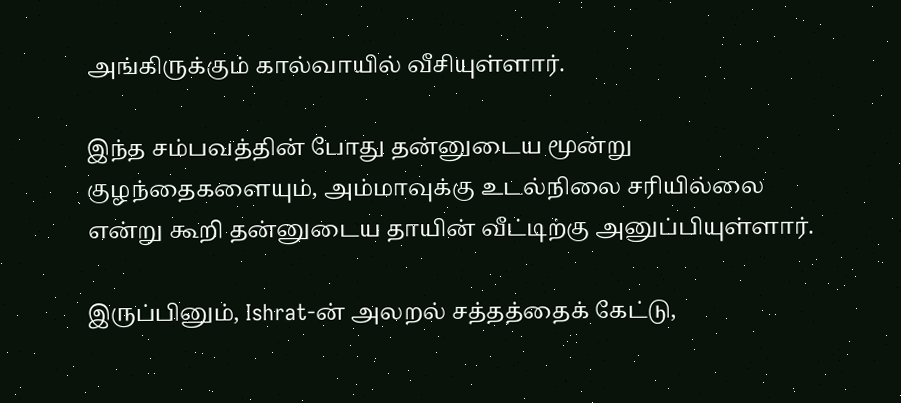அங்கிருக்கும் கால்வாயில் வீசியுள்ளார்.

இந்த சம்பவத்தின் போது தன்னுடைய மூன்று குழந்தைகளையும், அம்மாவுக்கு உடல்நிலை சரியில்லை என்று கூறி தன்னுடைய தாயின் வீட்டிற்கு அனுப்பியுள்ளார்.

இருப்பினும், Ishrat-ன் அலறல் சத்தத்தைக் கேட்டு,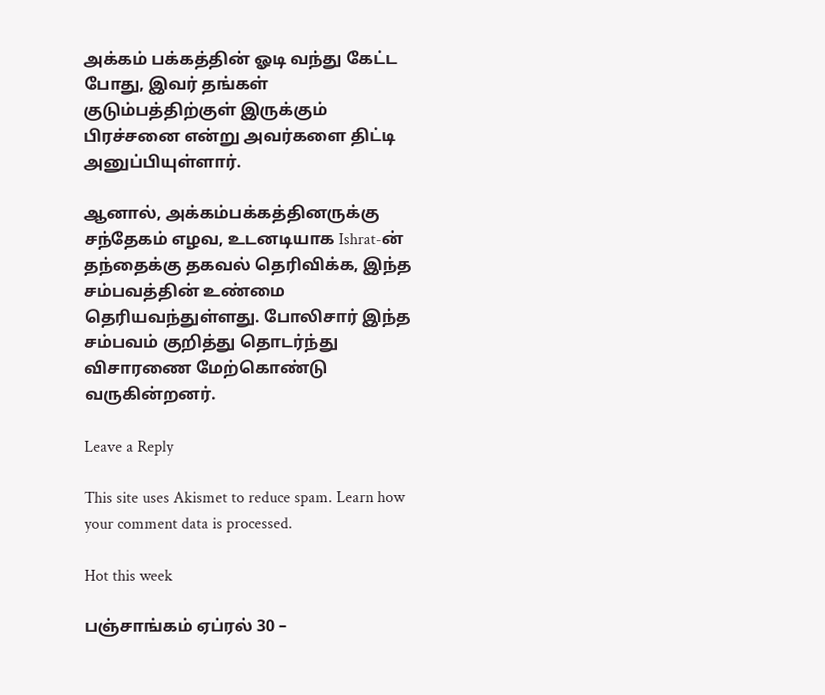அக்கம் பக்கத்தின் ஓடி வந்து கேட்ட போது, இவர் தங்கள் குடும்பத்திற்குள் இருக்கும் பிரச்சனை என்று அவர்களை திட்டி அனுப்பியுள்ளார்.

ஆனால், அக்கம்பக்கத்தினருக்கு சந்தேகம் எழவ, உடனடியாக Ishrat-ன் தந்தைக்கு தகவல் தெரிவிக்க, இந்த சம்பவத்தின் உண்மை தெரியவந்துள்ளது. போலிசார் இந்த சம்பவம் குறித்து தொடர்ந்து விசாரணை மேற்கொண்டு வருகின்றனர்.

Leave a Reply

This site uses Akismet to reduce spam. Learn how your comment data is processed.

Hot this week

பஞ்சாங்கம் ஏப்ரல் 30 –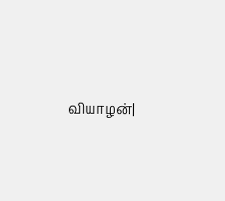வியாழன்|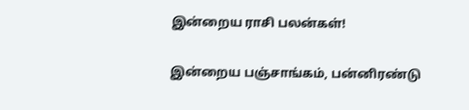இன்றைய ராசி பலன்கள்!

இன்றைய பஞ்சாங்கம், பன்னிரண்டு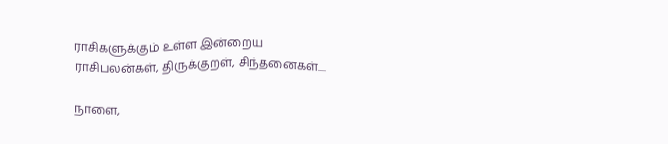ராசிகளுக்கும் உள்ள இன்றைய ராசிபலன்கள், திருக்குறள், சிந்தனைகள்....

நாளை,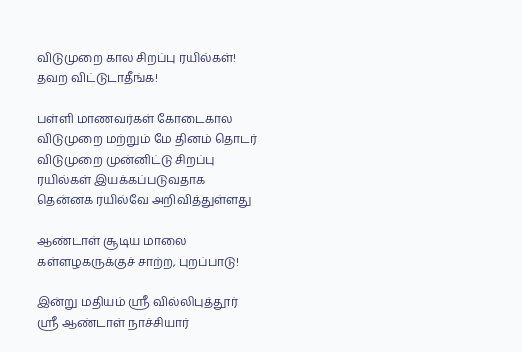விடுமுறை கால சிறப்பு ரயில்கள்! தவற விட்டுடாதீங்க!

பள்ளி மாணவர்கள் கோடைகால விடுமுறை மற்றும் மே தினம் தொடர் விடுமுறை முன்னிட்டு சிறப்பு ரயில்கள் இயக்கப்படுவதாக தென்னக ரயில்வே அறிவித்துள்ளது

ஆண்டாள் சூடிய மாலை கள்ளழகருக்குச் சாற்ற, புறப்பாடு!

இன்று மதியம் ஸ்ரீ வில்லிபுத்தூர் ஸ்ரீ ஆண்டாள் நாச்சியார்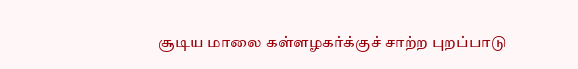சூடிய மாலை கள்ளழகர்க்குச் சாற்ற புறப்பாடு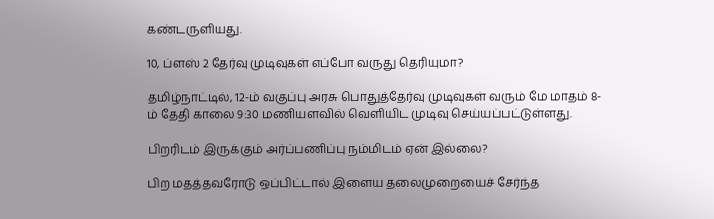கண்டருளியது.

10, ப்ளஸ் 2 தேர்வு முடிவுகள் எப்போ வருது தெரியுமா?

தமிழ்நாட்டில், 12-ம் வகுப்பு அரசு பொதுத்தேர்வு முடிவுகள் வரும் மே மாதம் 8-ம் தேதி காலை 9:30 மணியளவில் வெளியிட முடிவு செய்யப்பட்டுள்ளது.

பிறரிடம் இருக்கும் அர்ப்பணிப்பு நம்மிடம் ஏன் இல்லை?

பிற மதத்தவரோடு ஒப்பிட்டால் இளைய தலைமுறையைச் சேர்ந்த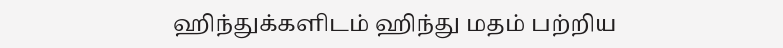ஹிந்துக்களிடம் ஹிந்து மதம் பற்றிய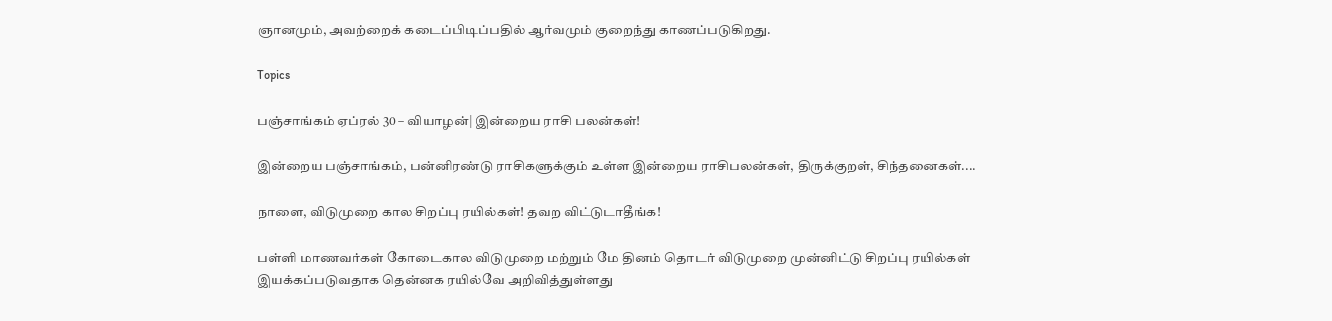ஞானமும், அவற்றைக் கடைப்பிடிப்பதில் ஆர்வமும் குறைந்து காணப்படுகிறது.

Topics

பஞ்சாங்கம் ஏப்ரல் 30 – வியாழன்| இன்றைய ராசி பலன்கள்!

இன்றைய பஞ்சாங்கம், பன்னிரண்டு ராசிகளுக்கும் உள்ள இன்றைய ராசிபலன்கள், திருக்குறள், சிந்தனைகள்....

நாளை, விடுமுறை கால சிறப்பு ரயில்கள்! தவற விட்டுடாதீங்க!

பள்ளி மாணவர்கள் கோடைகால விடுமுறை மற்றும் மே தினம் தொடர் விடுமுறை முன்னிட்டு சிறப்பு ரயில்கள் இயக்கப்படுவதாக தென்னக ரயில்வே அறிவித்துள்ளது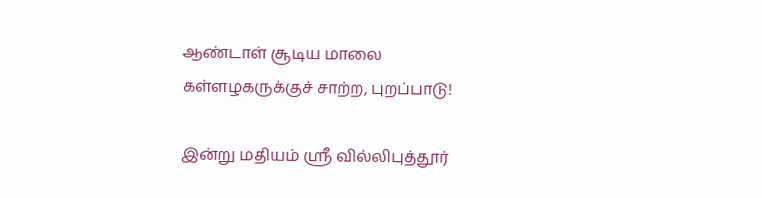ஆண்டாள் சூடிய மாலை கள்ளழகருக்குச் சாற்ற, புறப்பாடு!

இன்று மதியம் ஸ்ரீ வில்லிபுத்தூர்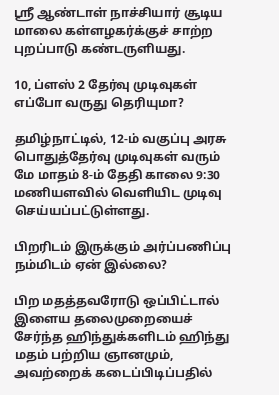ஸ்ரீ ஆண்டாள் நாச்சியார் சூடிய மாலை கள்ளழகர்க்குச் சாற்ற புறப்பாடு கண்டருளியது.

10, ப்ளஸ் 2 தேர்வு முடிவுகள் எப்போ வருது தெரியுமா?

தமிழ்நாட்டில், 12-ம் வகுப்பு அரசு பொதுத்தேர்வு முடிவுகள் வரும் மே மாதம் 8-ம் தேதி காலை 9:30 மணியளவில் வெளியிட முடிவு செய்யப்பட்டுள்ளது.

பிறரிடம் இருக்கும் அர்ப்பணிப்பு நம்மிடம் ஏன் இல்லை?

பிற மதத்தவரோடு ஒப்பிட்டால் இளைய தலைமுறையைச் சேர்ந்த ஹிந்துக்களிடம் ஹிந்து மதம் பற்றிய ஞானமும், அவற்றைக் கடைப்பிடிப்பதில்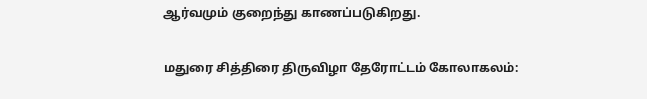ஆர்வமும் குறைந்து காணப்படுகிறது.

மதுரை சித்திரை திருவிழா தேரோட்டம் கோலாகலம்: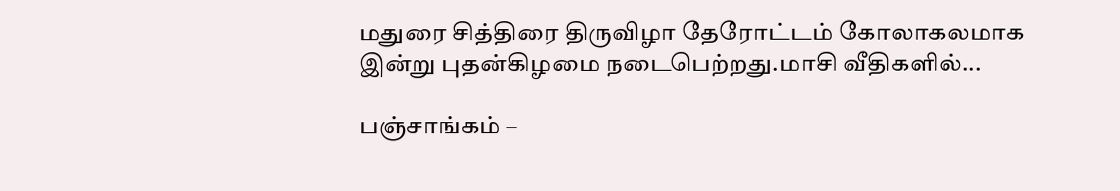மதுரை சித்திரை திருவிழா தேரோட்டம் கோலாகலமாக இன்று புதன்கிழமை நடைபெற்றது.மாசி வீதிகளில்...

பஞ்சாங்கம் –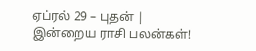ஏப்ரல் 29 – புதன் | இன்றைய ராசி பலன்கள்!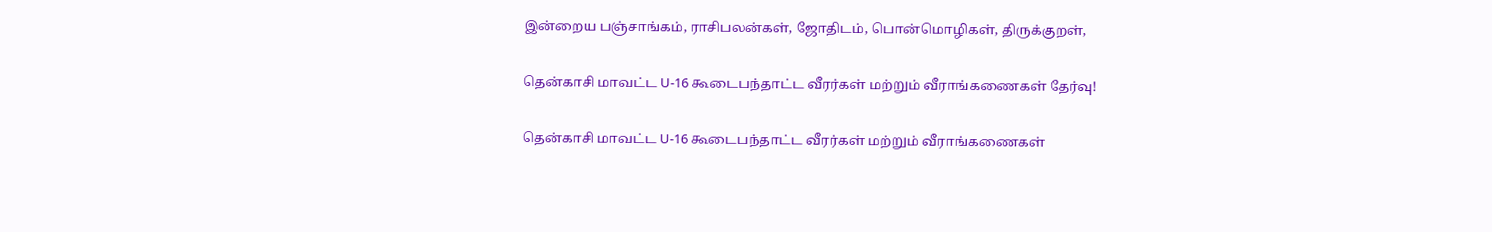இன்றைய பஞ்சாங்கம், ராசிபலன்கள், ஜோதிடம், பொன்மொழிகள், திருக்குறள்,

தென்காசி மாவட்ட U-16 கூடைபந்தாட்ட வீரர்கள் மற்றும் வீராங்கணைகள் தேர்வு!

தென்காசி மாவட்ட U-16 கூடைபந்தாட்ட வீரர்கள் மற்றும் வீராங்கணைகள்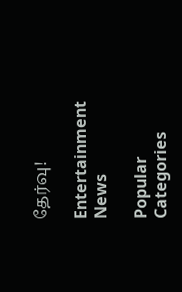தேர்வு!

Entertainment News

Popular Categories